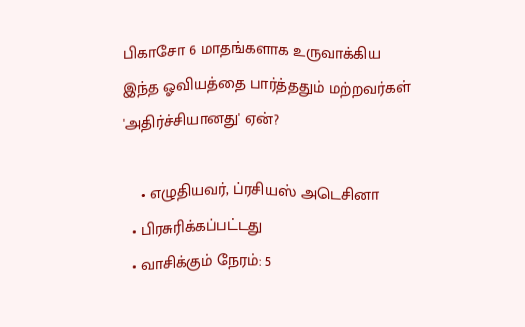பிகாசோ 6 மாதங்களாக உருவாக்கிய இந்த ஓவியத்தை பார்த்ததும் மற்றவர்கள் 'அதிர்ச்சியானது' ஏன்?

    • எழுதியவர், ப்ரசியஸ் அடெசினா
  • பிரசுரிக்கப்பட்டது
  • வாசிக்கும் நேரம்: 5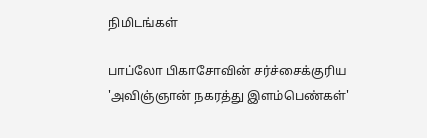நிமிடங்கள்

பாப்லோ பிகாசோவின் சர்ச்சைக்குரிய 'அவிஞ்ஞான் நகரத்து இளம்பெண்கள்'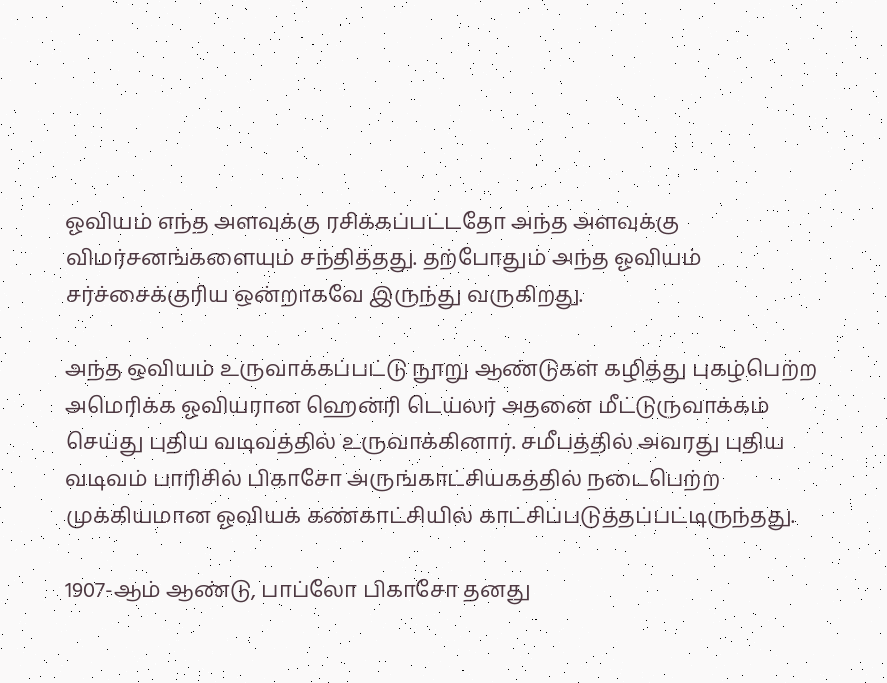ஓவியம் எந்த அளவுக்கு ரசிக்கப்பட்டதோ அந்த அளவுக்கு விமர்சனங்களையும் சந்தித்தது. தற்போதும் அந்த ஓவியம் சர்ச்சைக்குரிய ஒன்றாகவே இருந்து வருகிறது.

அந்த ஒவியம் உருவாக்கப்பட்டு நூறு ஆண்டுகள் கழித்து புகழ்பெற்ற அமெரிக்க ஓவியரான ஹென்ரி டெய்லர் அதனை மீட்டுருவாக்கம் செய்து புதிய வடிவத்தில் உருவாக்கினார். சமீபத்தில் அவரது புதிய வடிவம் பாரிசில் பிகாசோ அருங்காட்சியகத்தில் நடைபெற்ற முக்கியமான ஓவியக் கண்காட்சியில் காட்சிப்படுத்தப்பட்டிருந்தது.

1907-ஆம் ஆண்டு, பாப்லோ பிகாசோ தனது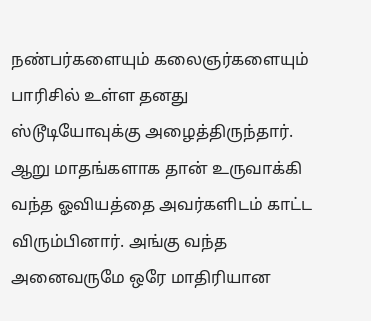நண்பர்களையும் கலைஞர்களையும் பாரிசில் உள்ள தனது ஸ்டூடியோவுக்கு அழைத்திருந்தார். ஆறு மாதங்களாக தான் உருவாக்கி வந்த ஓவியத்தை அவர்களிடம் காட்ட விரும்பினார். அங்கு வந்த அனைவருமே ஒரே மாதிரியான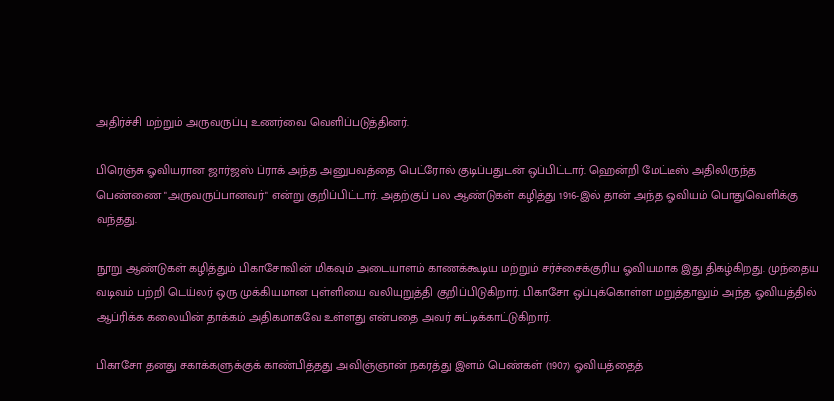அதிர்ச்சி மற்றும் அருவருப்பு உணர்வை வெளிப்படுத்தினர்.

பிரெஞ்சு ஓவியரான ஜார்ஜஸ் ப்ராக் அந்த அனுபவத்தை பெட்ரோல் குடிப்பதுடன் ஒப்பிட்டார். ஹென்றி மேட்டீஸ் அதிலிருந்த பெண்ணை "அருவருப்பானவர்" என்று குறிப்பிட்டார். அதற்குப் பல ஆண்டுகள் கழித்து 1916-இல் தான் அந்த ஓவியம் பொதுவெளிக்கு வந்தது.

நூறு ஆண்டுகள் கழித்தும் பிகாசோவின் மிகவும் அடையாளம் காணக்கூடிய மற்றும் சர்ச்சைக்குரிய ஓவியமாக இது திகழ்கிறது. முந்தைய வடிவம் பற்றி டெய்லர் ஒரு முக்கியமான புள்ளியை வலியுறுத்தி குறிப்பிடுகிறார். பிகாசோ ஒப்புக்கொள்ள மறுத்தாலும் அந்த ஓவியத்தில் ஆப்ரிக்க கலையின் தாக்கம் அதிகமாகவே உள்ளது என்பதை அவர் சுட்டிக்காட்டுகிறார்.

பிகாசோ தனது சகாக்களுக்குக் காண்பித்தது அவிஞ்ஞான் நகரத்து இளம் பெண்கள் (1907) ஓவியத்தைத்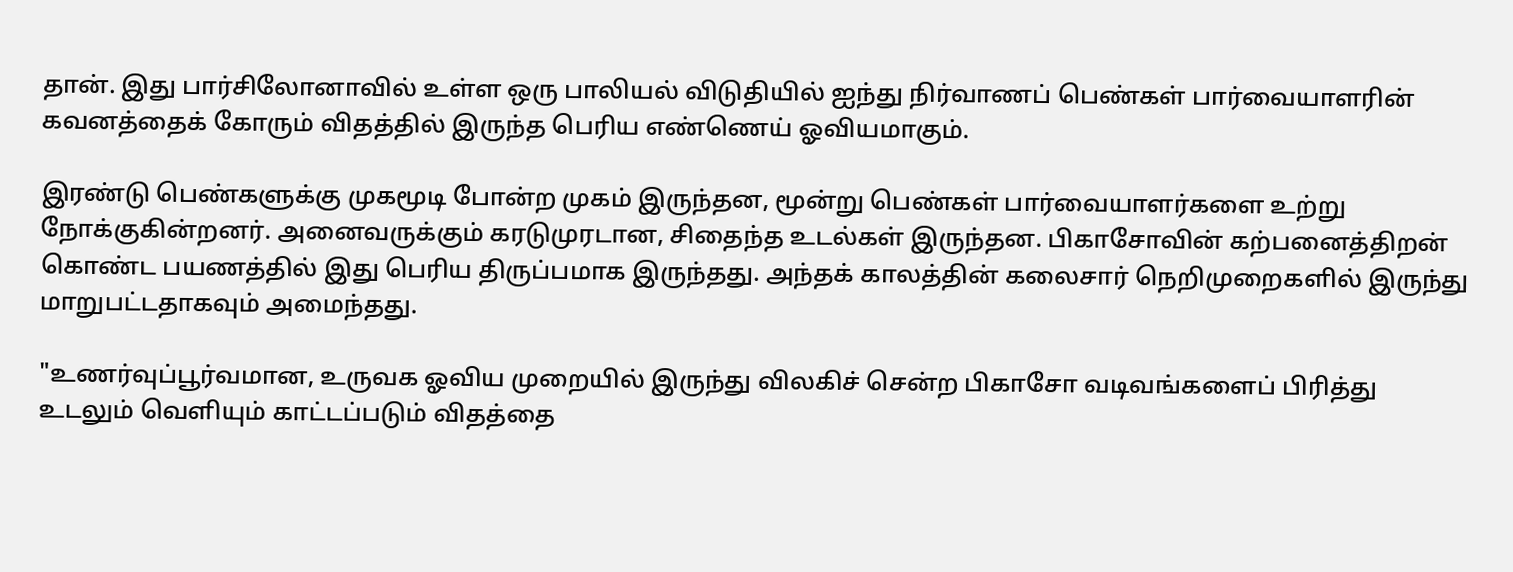தான். இது பார்சிலோனாவில் உள்ள ஒரு பாலியல் விடுதியில் ஐந்து நிர்வாணப் பெண்கள் பார்வையாளரின் கவனத்தைக் கோரும் விதத்தில் இருந்த பெரிய எண்ணெய் ஓவியமாகும்.

இரண்டு பெண்களுக்கு முகமூடி போன்ற முகம் இருந்தன, மூன்று பெண்கள் பார்வையாளர்களை உற்று நோக்குகின்றனர். அனைவருக்கும் கரடுமுரடான, சிதைந்த உடல்கள் இருந்தன. பிகாசோவின் கற்பனைத்திறன் கொண்ட பயணத்தில் இது பெரிய திருப்பமாக இருந்தது. அந்தக் காலத்தின் கலைசார் நெறிமுறைகளில் இருந்து மாறுபட்டதாகவும் அமைந்தது.

"உணர்வுப்பூர்வமான, உருவக ஓவிய முறையில் இருந்து விலகிச் சென்ற பிகாசோ வடிவங்களைப் பிரித்து உடலும் வெளியும் காட்டப்படும் விதத்தை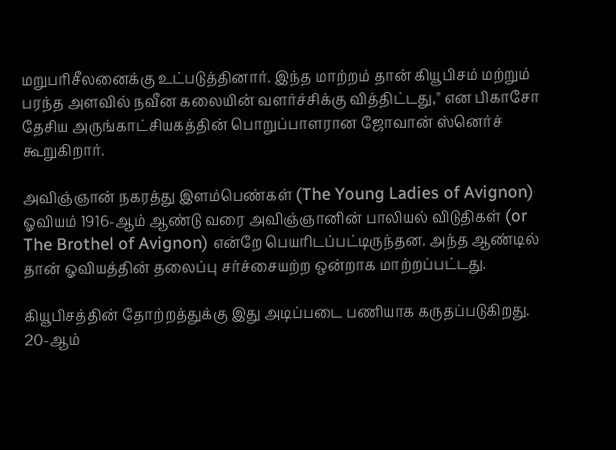மறுபரிசீலனைக்கு உட்படுத்தினார். இந்த மாற்றம் தான் கியூபிசம் மற்றும் பரந்த அளவில் நவீன கலையின் வளர்ச்சிக்கு வித்திட்டது," என பிகாசோ தேசிய அருங்காட்சியகத்தின் பொறுப்பாளரான ஜோவான் ஸ்னெர்ச் கூறுகிறார்.

அவிஞ்ஞான் நகரத்து இளம்பெண்கள் (The Young Ladies of Avignon) ஓவியம் 1916-ஆம் ஆண்டு வரை அவிஞ்ஞானின் பாலியல் விடுதிகள் (or The Brothel of Avignon) என்றே பெயரிடப்பட்டிருந்தன. அந்த ஆண்டில் தான் ஓவியத்தின் தலைப்பு சர்ச்சையற்ற ஒன்றாக மாற்றப்பட்டது.

கியூபிசத்தின் தோற்றத்துக்கு இது அடிப்படை பணியாக கருதப்படுகிறது. 20-ஆம்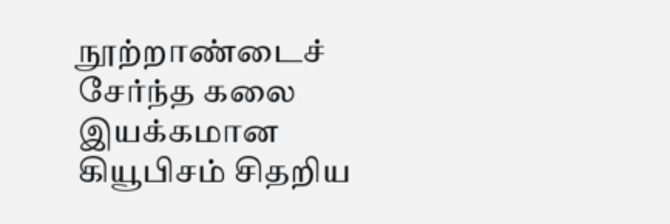நூற்றாண்டைச் சேர்ந்த கலை இயக்கமான கியூபிசம் சிதறிய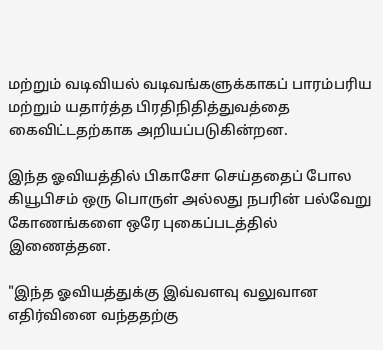மற்றும் வடிவியல் வடிவங்களுக்காகப் பாரம்பரிய மற்றும் யதார்த்த பிரதிநிதித்துவத்தை கைவிட்டதற்காக அறியப்படுகின்றன.

இந்த ஓவியத்தில் பிகாசோ செய்ததைப் போல கியூபிசம் ஒரு பொருள் அல்லது நபரின் பல்வேறு கோணங்களை ஒரே புகைப்படத்தில் இணைத்தன.

"இந்த ஓவியத்துக்கு இவ்வளவு வலுவான எதிர்வினை வந்ததற்கு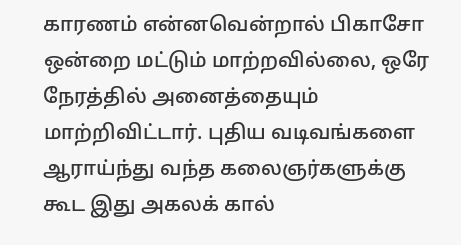காரணம் என்னவென்றால் பிகாசோ ஒன்றை மட்டும் மாற்றவில்லை, ஒரே நேரத்தில் அனைத்தையும் மாற்றிவிட்டார். புதிய வடிவங்களை ஆராய்ந்து வந்த கலைஞர்களுக்கு கூட இது அகலக் கால்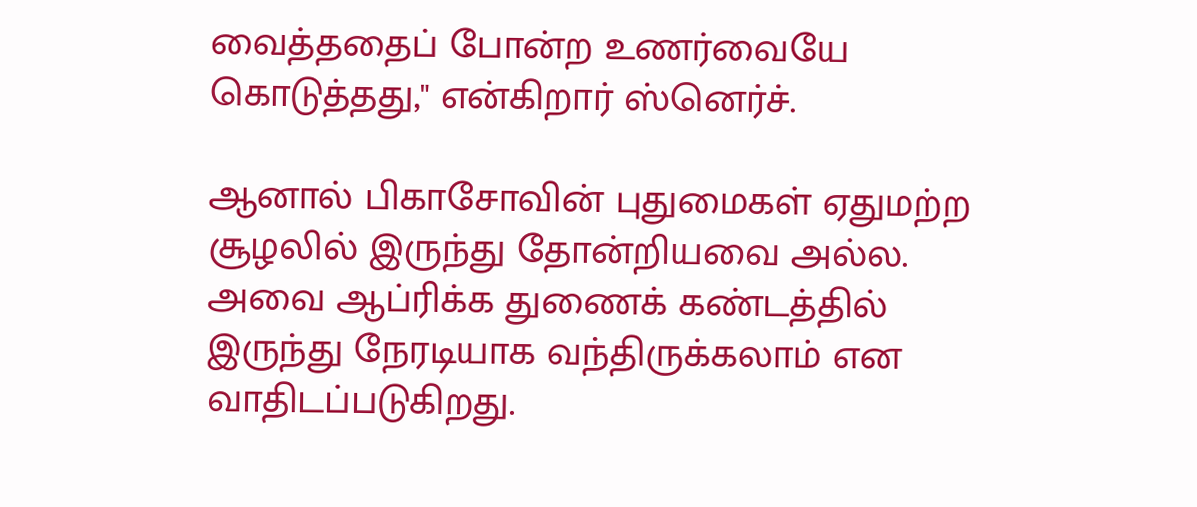வைத்ததைப் போன்ற உணர்வையே கொடுத்தது," என்கிறார் ஸ்னெர்ச்.

ஆனால் பிகாசோவின் புதுமைகள் ஏதுமற்ற சூழலில் இருந்து தோன்றியவை அல்ல. அவை ஆப்ரிக்க துணைக் கண்டத்தில் இருந்து நேரடியாக வந்திருக்கலாம் என வாதிடப்படுகிறது.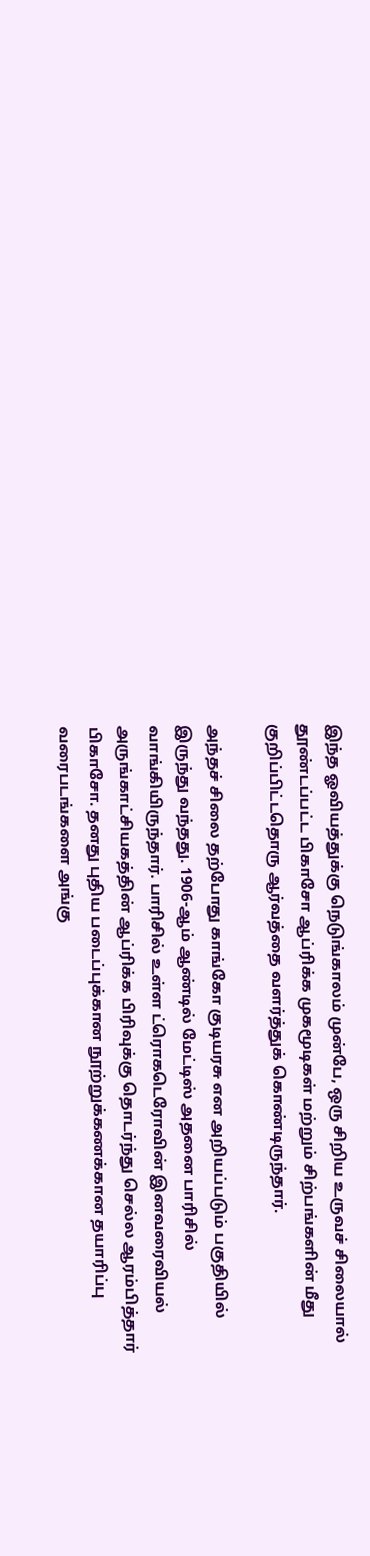இந்த ஓவியத்துக்கு நெடுங்காலம் முன்பே, ஒரு சிறிய உருவச் சிலையால் தூண்டப்பட்ட பிகாசோ ஆப்ரிக்க முகமூடிகள் மற்றும் சிற்பங்களின் மீது குறிப்பிட்டதொரு ஆர்வத்தை வளர்த்துக் கொண்டிருந்தார்.

அந்தச் சிலை தற்போது காங்கோ குடியரசு என அறியப்படும் பகுதியில் இருந்து வந்தது. 1906-ஆம் ஆண்டில் மேட்டிஸ் அதனை பாரிசில் வாங்கியிருந்தார். பாரிசில் உள்ள ட்ரொகடெரோவின் இனவரைவியல் அருங்காட்சியகத்தின் ஆப்ரிக்க பிரிவுக்கு தொடர்ந்து செல்ல ஆரம்பித்தார் பிகாசோ. தனது புதிய படைப்புக்கான நூற்றுக்கணக்கான தயாரிப்பு வரைபடங்களை அங்கு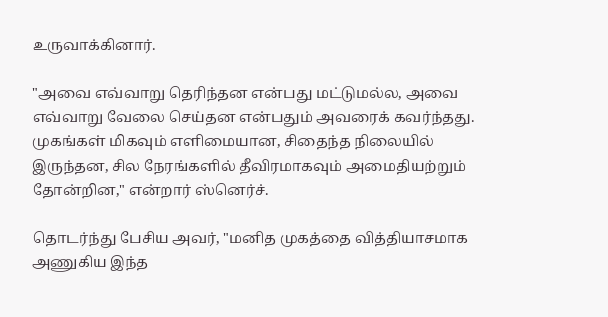உருவாக்கினார்.

"அவை எவ்வாறு தெரிந்தன என்பது மட்டுமல்ல, அவை எவ்வாறு வேலை செய்தன என்பதும் அவரைக் கவர்ந்தது. முகங்கள் மிகவும் எளிமையான, சிதைந்த நிலையில் இருந்தன, சில நேரங்களில் தீவிரமாகவும் அமைதியற்றும் தோன்றின," என்றார் ஸ்னெர்ச்.

தொடர்ந்து பேசிய அவர், "மனித முகத்தை வித்தியாசமாக அணுகிய இந்த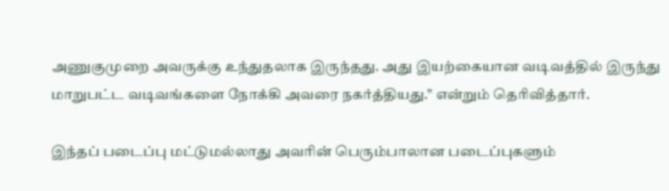அணுகுமுறை அவருக்கு உந்துதலாக இருந்தது. அது இயற்கையான வடிவத்தில் இருந்து மாறுபட்ட வடிவங்களை நோக்கி அவரை நகர்த்தியது." என்றும் தெரிவித்தார்.

இந்தப் படைப்பு மட்டுமல்லாது அவரின் பெரும்பாலான படைப்புகளும்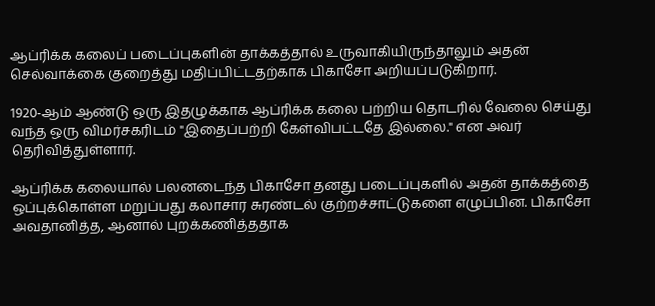ஆப்ரிக்க கலைப் படைப்புகளின் தாக்கத்தால் உருவாகியிருந்தாலும் அதன் செல்வாக்கை குறைத்து மதிப்பிட்டதற்காக பிகாசோ அறியப்படுகிறார்.

1920-ஆம் ஆண்டு ஒரு இதழுக்காக ஆப்ரிக்க கலை பற்றிய தொடரில் வேலை செய்து வந்த ஒரு விமர்சகரிடம் "இதைப்பற்றி கேள்விபட்டதே இல்லை." என அவர் தெரிவித்துள்ளார்.

ஆப்ரிக்க கலையால் பலனடைந்த பிகாசோ தனது படைப்புகளில் அதன் தாக்கத்தை ஒப்புக்கொள்ள மறுப்பது கலாசார சுரண்டல் குற்றச்சாட்டுகளை எழுப்பின. பிகாசோ அவதானித்த, ஆனால் புறக்கணித்ததாக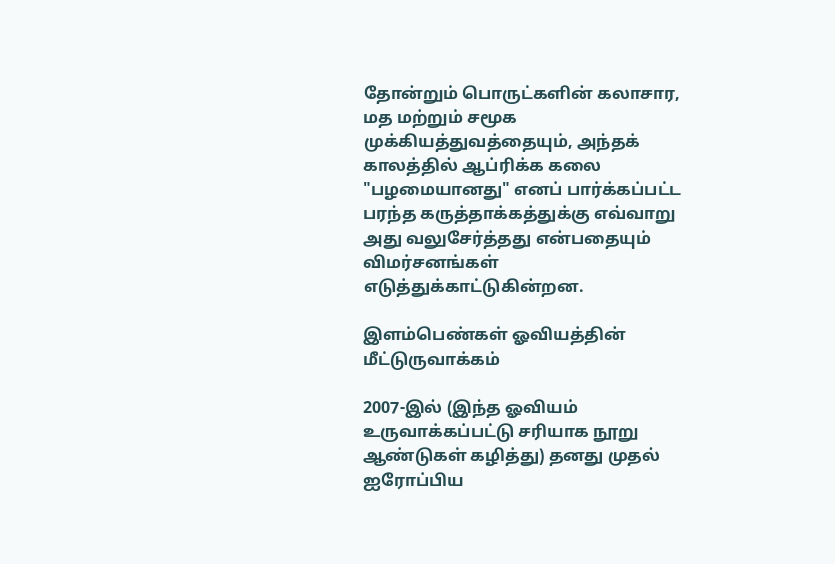தோன்றும் பொருட்களின் கலாசார, மத மற்றும் சமூக முக்கியத்துவத்தையும், அந்தக் காலத்தில் ஆப்ரிக்க கலை "பழமையானது" எனப் பார்க்கப்பட்ட பரந்த கருத்தாக்கத்துக்கு எவ்வாறு அது வலுசேர்த்தது என்பதையும் விமர்சனங்கள் எடுத்துக்காட்டுகின்றன.

இளம்பெண்கள் ஓவியத்தின் மீட்டுருவாக்கம்

2007-இல் (இந்த ஓவியம் உருவாக்கப்பட்டு சரியாக நூறு ஆண்டுகள் கழித்து) தனது முதல் ஐரோப்பிய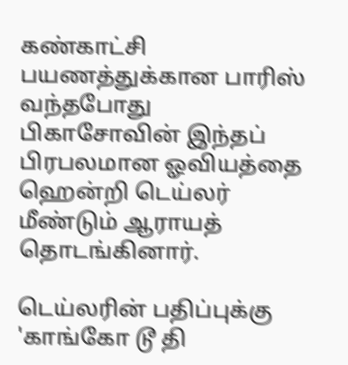கண்காட்சி பயணத்துக்கான பாரிஸ் வந்தபோது பிகாசோவின் இந்தப் பிரபலமான ஓவியத்தை ஹென்றி டெய்லர் மீண்டும் ஆராயத் தொடங்கினார்.

டெய்லரின் பதிப்புக்கு 'காங்கோ டூ தி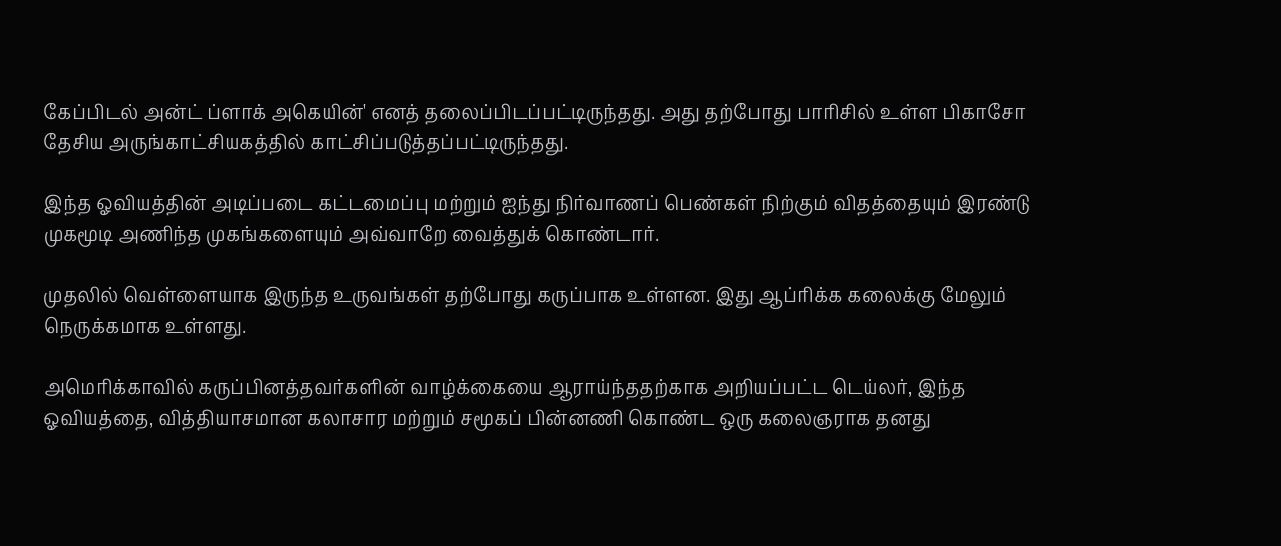கேப்பிடல் அன்ட் ப்ளாக் அகெயின்' எனத் தலைப்பிடப்பட்டிருந்தது. அது தற்போது பாரிசில் உள்ள பிகாசோ தேசிய அருங்காட்சியகத்தில் காட்சிப்படுத்தப்பட்டிருந்தது.

இந்த ஓவியத்தின் அடிப்படை கட்டமைப்பு மற்றும் ஐந்து நிர்வாணப் பெண்கள் நிற்கும் விதத்தையும் இரண்டு முகமூடி அணிந்த முகங்களையும் அவ்வாறே வைத்துக் கொண்டார்.

முதலில் வெள்ளையாக இருந்த உருவங்கள் தற்போது கருப்பாக உள்ளன. இது ஆப்ரிக்க கலைக்கு மேலும் நெருக்கமாக உள்ளது.

அமெரிக்காவில் கருப்பினத்தவர்களின் வாழ்க்கையை ஆராய்ந்ததற்காக அறியப்பட்ட டெய்லர், இந்த ஓவியத்தை, வித்தியாசமான கலாசார மற்றும் சமூகப் பின்னணி கொண்ட ஒரு கலைஞராக தனது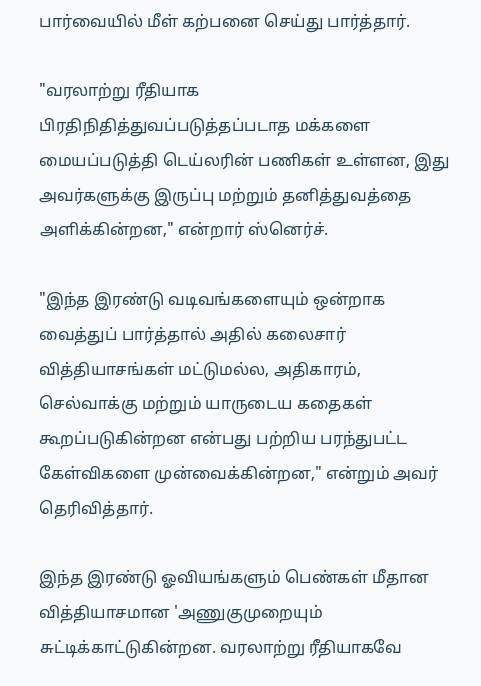பார்வையில் மீள் கற்பனை செய்து பார்த்தார்.

"வரலாற்று ரீதியாக பிரதிநிதித்துவப்படுத்தப்படாத மக்களை மையப்படுத்தி டெய்லரின் பணிகள் உள்ளன, இது அவர்களுக்கு இருப்பு மற்றும் தனித்துவத்தை அளிக்கின்றன," என்றார் ஸ்னெர்ச்.

"இந்த இரண்டு வடிவங்களையும் ஒன்றாக வைத்துப் பார்த்தால் அதில் கலைசார் வித்தியாசங்கள் மட்டுமல்ல, அதிகாரம், செல்வாக்கு மற்றும் யாருடைய கதைகள் கூறப்படுகின்றன என்பது பற்றிய பரந்துபட்ட கேள்விகளை முன்வைக்கின்றன," என்றும் அவர் தெரிவித்தார்.

இந்த இரண்டு ஓவியங்களும் பெண்கள் மீதான வித்தியாசமான 'அணுகுமுறையும் சுட்டிக்காட்டுகின்றன. வரலாற்று ரீதியாகவே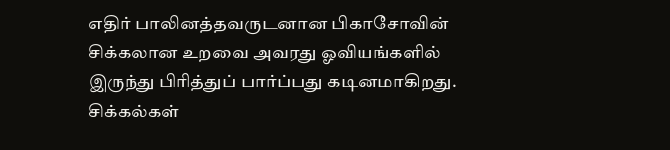எதிர் பாலினத்தவருடனான பிகாசோவின் சிக்கலான உறவை அவரது ஓவியங்களில் இருந்து பிரித்துப் பார்ப்பது கடினமாகிறது. சிக்கல்கள்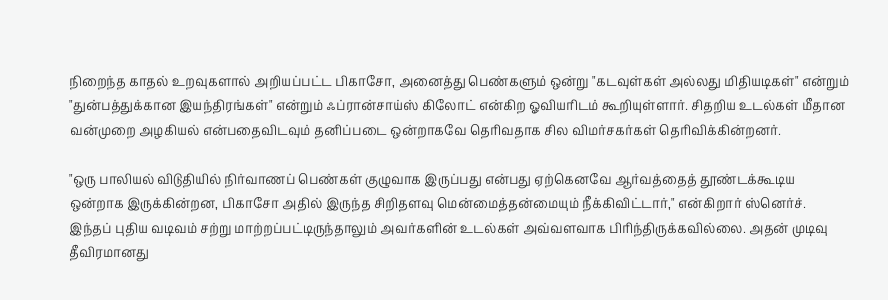நிறைந்த காதல் உறவுகளால் அறியப்பட்ட பிகாசோ, அனைத்து பெண்களும் ஒன்று "கடவுள்கள் அல்லது மிதியடிகள்" என்றும் "துன்பத்துக்கான இயந்திரங்கள்" என்றும் ஃப்ரான்சாய்ஸ் கிலோட் என்கிற ஓவியரிடம் கூறியுள்ளார். சிதறிய உடல்கள் மீதான வன்முறை அழகியல் என்பதைவிடவும் தனிப்படை ஒன்றாகவே தெரிவதாக சில விமர்சகர்கள் தெரிவிக்கின்றனர்.

"ஒரு பாலியல் விடுதியில் நிர்வாணப் பெண்கள் குழுவாக இருப்பது என்பது ஏற்கெனவே ஆர்வத்தைத் தூண்டக்கூடிய ஒன்றாக இருக்கின்றன, பிகாசோ அதில் இருந்த சிறிதளவு மென்மைத்தன்மையும் நீக்கிவிட்டார்," என்கிறார் ஸ்னெர்ச். இந்தப் புதிய வடிவம் சற்று மாற்றப்பட்டிருந்தாலும் அவர்களின் உடல்கள் அவ்வளவாக பிரிந்திருக்கவில்லை. அதன் முடிவு தீவிரமானது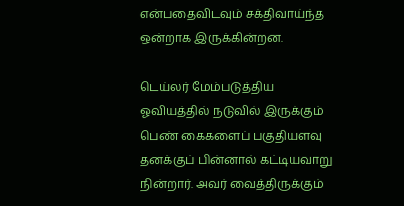என்பதைவிடவும் சக்திவாய்ந்த ஒன்றாக இருக்கின்றன.

டெய்லர் மேம்படுத்திய ஓவியத்தில் நடுவில் இருக்கும் பெண் கைகளைப் பகுதியளவு தனக்குப் பின்னால் கட்டியவாறு நின்றார். அவர் வைத்திருக்கும்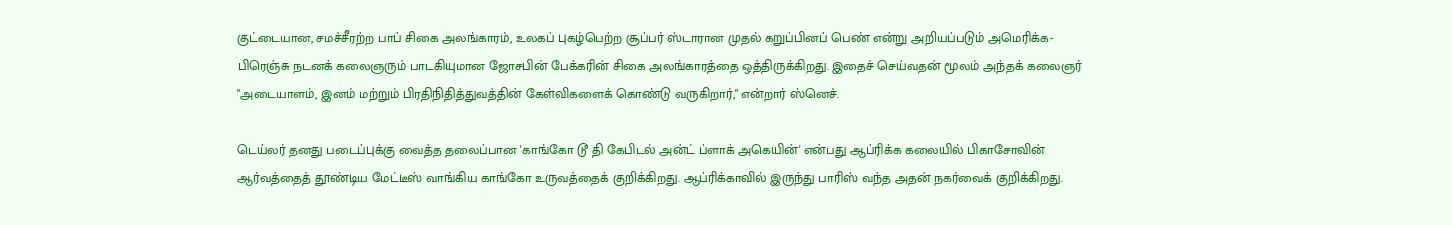குட்டையான, சமச்சீரற்ற பாப் சிகை அலங்காரம், உலகப் புகழ்பெற்ற சூப்பர் ஸ்டாரான முதல் கறுப்பினப் பெண் என்று அறியப்படும் அமெரிக்க-பிரெஞ்சு நடனக் கலைஞரும் பாடகியுமான ஜோசபின் பேக்கரின் சிகை அலங்காரத்தை ஒத்திருக்கிறது. இதைச் செய்வதன் மூலம் அந்தக் கலைஞர் "அடையாளம், இனம் மற்றும் பிரதிநிதித்துவத்தின் கேள்விகளைக் கொண்டு வருகிறார்," என்றார் ஸ்னெச்.

டெய்லர் தனது படைப்புக்கு வைத்த தலைப்பான 'காங்கோ டூ தி கேபிடல் அன்ட் ப்ளாக் அகெயின்' என்பது ஆப்ரிக்க கலையில் பிகாசோவின் ஆர்வத்தைத் தூண்டிய மேட்டீஸ் வாங்கிய காங்கோ உருவத்தைக் குறிக்கிறது. ஆப்ரிக்காவில் இருந்து பாரிஸ் வந்த அதன் நகர்வைக் குறிக்கிறது.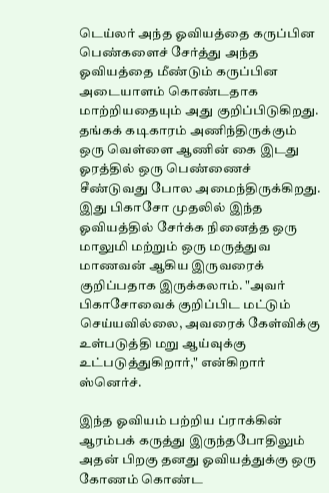டெய்லர் அந்த ஓவியத்தை கருப்பின பெண்களைச் சேர்த்து அந்த ஓவியத்தை மீண்டும் கருப்பின அடையாளம் கொண்டதாக மாற்றியதையும் அது குறிப்பிடுகிறது. தங்கக் கடிகாரம் அணிந்திருக்கும் ஒரு வெள்ளை ஆணின் கை இடது ஓரத்தில் ஒரு பெண்ணைச் சீண்டுவது போல அமைந்திருக்கிறது. இது பிகாசோ முதலில் இந்த ஓவியத்தில் சேர்க்க நினைத்த ஒரு மாலுமி மற்றும் ஒரு மருத்துவ மாணவன் ஆகிய இருவரைக் குறிப்பதாக இருக்கலாம். "அவர் பிகாசோவைக் குறிப்பிட மட்டும் செய்யவில்லை, அவரைக் கேள்விக்கு உள்படுத்தி மறு ஆய்வுக்கு உட்படுத்துகிறார்," என்கிறார் ஸ்னெர்ச்.

இந்த ஓவியம் பற்றிய ப்ராக்கின் ஆரம்பக் கருத்து இருந்தபோதிலும் அதன் பிறகு தனது ஓவியத்துக்கு ஒரு கோணம் கொண்ட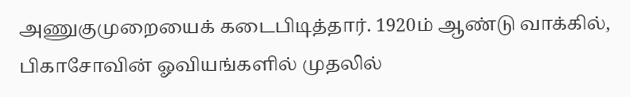அணுகுமுறையைக் கடைபிடித்தார். 1920ம் ஆண்டு வாக்கில், பிகாசோவின் ஓவியங்களில் முதலில்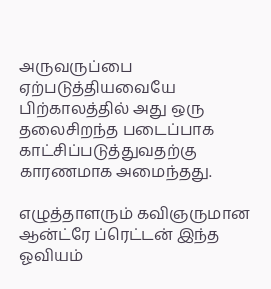அருவருப்பை ஏற்படுத்தியவையே பிற்காலத்தில் அது ஒரு தலைசிறந்த படைப்பாக காட்சிப்படுத்துவதற்கு காரணமாக அமைந்தது.

எழுத்தாளரும் கவிஞருமான ஆன்ட்ரே ப்ரெட்டன் இந்த ஓவியம்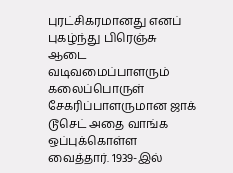புரட்சிகரமானது எனப் புகழ்ந்து பிரெஞ்சு ஆடை வடிவமைப்பாளரும் கலைப்பொருள் சேகரிப்பாளருமான ஜாக் டூசெட் அதை வாங்க ஒப்புக்கொள்ள வைத்தார். 1939-இல்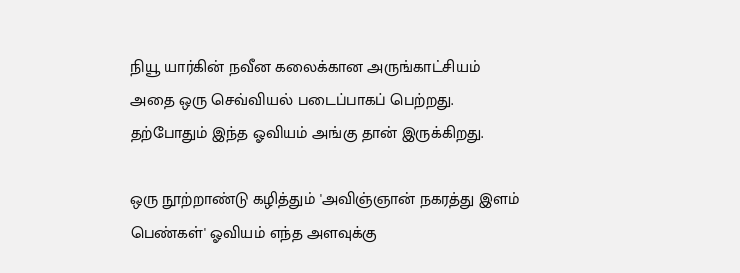நியூ யார்கின் நவீன கலைக்கான அருங்காட்சியம் அதை ஒரு செவ்வியல் படைப்பாகப் பெற்றது. தற்போதும் இந்த ஓவியம் அங்கு தான் இருக்கிறது.

ஒரு நூற்றாண்டு கழித்தும் 'அவிஞ்ஞான் நகரத்து இளம் பெண்கள்' ஓவியம் எந்த அளவுக்கு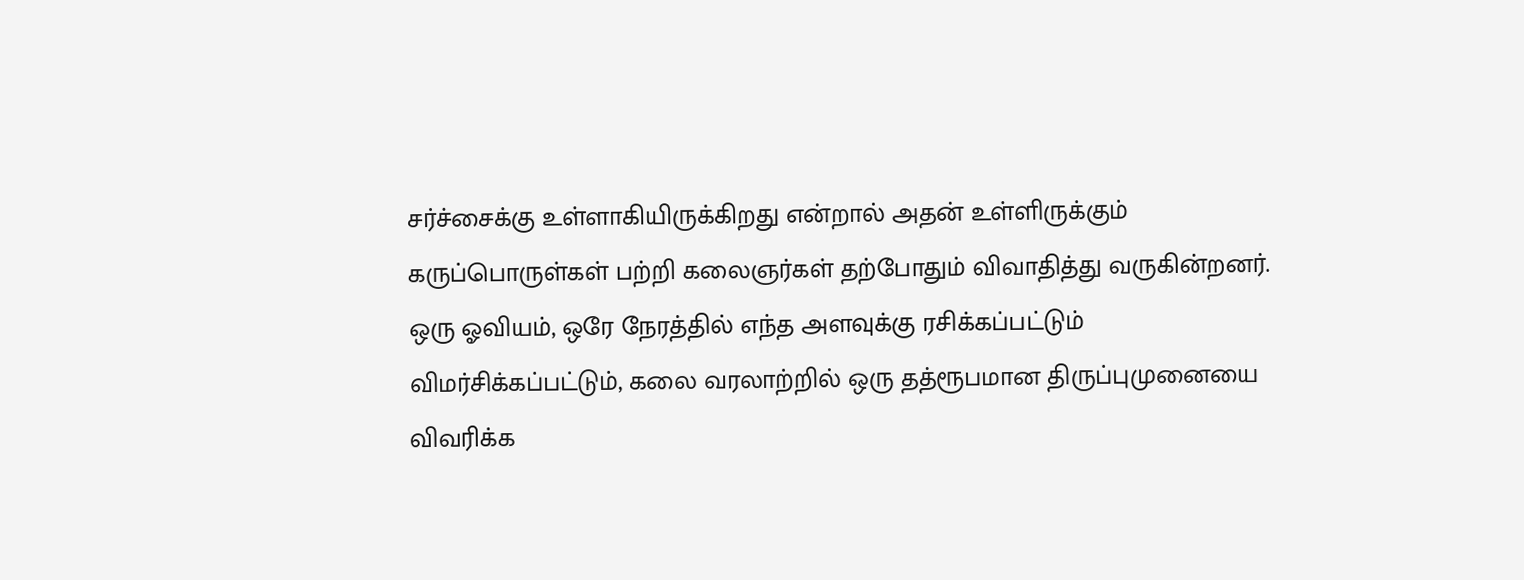சர்ச்சைக்கு உள்ளாகியிருக்கிறது என்றால் அதன் உள்ளிருக்கும் கருப்பொருள்கள் பற்றி கலைஞர்கள் தற்போதும் விவாதித்து வருகின்றனர். ஒரு ஓவியம், ஒரே நேரத்தில் எந்த அளவுக்கு ரசிக்கப்பட்டும் விமர்சிக்கப்பட்டும், கலை வரலாற்றில் ஒரு தத்ரூபமான திருப்புமுனையை விவரிக்க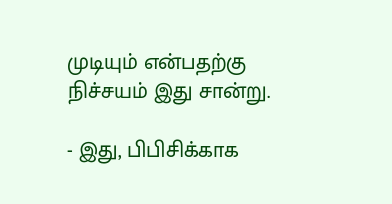முடியும் என்பதற்கு நிச்சயம் இது சான்று.

- இது, பிபிசிக்காக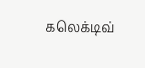கலெக்டிவ்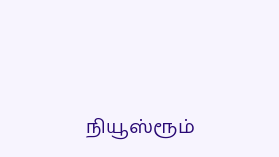நியூஸ்ரூம்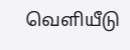வெளியீடு